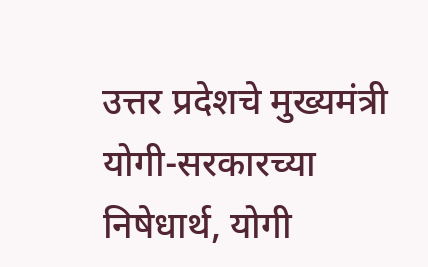उत्तर प्रदेशचे मुख्यमंत्री योगी-सरकारच्या निषेधार्थ, योगी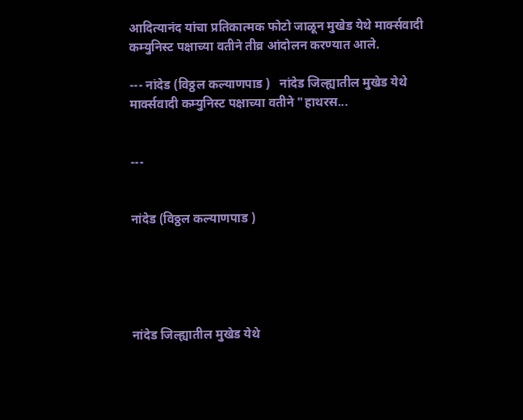आदित्यानंद यांचा प्रतिकात्मक फोटो जाळून मुखेड येथे मार्क्सवादी कम्युनिस्ट पक्षाच्या वतीने तीव्र आंदोलन करण्यात आले.

--- नांदेड (विठ्ठल कल्याणपाड )   नांदेड जिल्ह्यातील मुखेड येथे मार्क्सवादी कम्युनिस्ट पक्षाच्या वतीने "हाथरस...


---


नांदेड (विठ्ठल कल्याणपाड )





नांदेड जिल्ह्यातील मुखेड येथे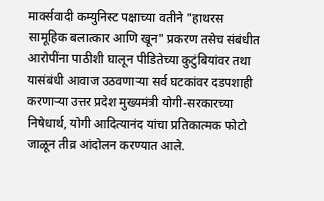मार्क्सवादी कम्युनिस्ट पक्षाच्या वतीने "हाथरस सामूहिक बलात्कार आणि खून" प्रकरण तसेच संबंधीत आरोपींना पाठीशी घालून पीडितेच्या कुटुंबियांवर तथा यासंबंधी आवाज उठवणाऱ्या सर्व घटकांवर दडपशाही करणाऱ्या उत्तर प्रदेश मुख्यमंत्री योगी-सरकारच्या निषेधार्थ, योगी आदित्यानंद यांचा प्रतिकात्मक फोटो जाळून तीव्र आंदोलन करण्यात आले.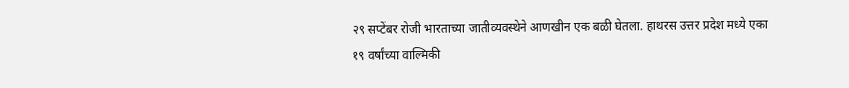२९ सप्टेंबर रोजी भारताच्या जातीव्यवस्थेने आणखीन एक बळी घेतला. हाथरस उत्तर प्रदेश मध्ये एका १९ वर्षांच्या वाल्मिकी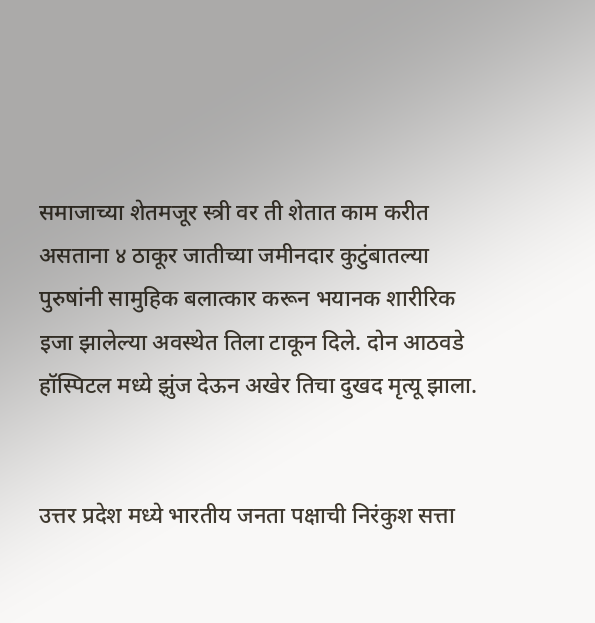समाजाच्या शेतमजूर स्त्री वर ती शेतात काम करीत असताना ४ ठाकूर जातीच्या जमीनदार कुटुंबातल्या पुरुषांनी सामुहिक बलात्कार करून भयानक शारीरिक इजा झालेल्या अवस्थेत तिला टाकून दिले. दोन आठवडे हॉस्पिटल मध्ये झुंज देऊन अखेर तिचा दुखद मृत्यू झाला.


उत्तर प्रदेश मध्ये भारतीय जनता पक्षाची निरंकुश सत्ता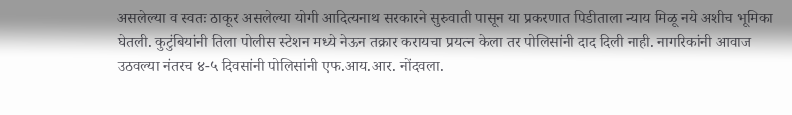असलेल्या व स्वतः ठाकूर असलेल्या योगी आदित्यनाथ सरकारने सुरुवाती पासून या प्रकरणात पिडीताला न्याय मिळू नये अशीच भूमिका घेतली. कुटुंबियांनी तिला पोलीस स्टेशन मध्ये नेऊन तक्रार करायचा प्रयत्न केला तर पोलिसांनी दाद दिली नाही. नागरिकांनी आवाज उठवल्या नंतरच ४-५ दिवसांनी पोलिसांनी एफ.आय.आर. नोंदवला.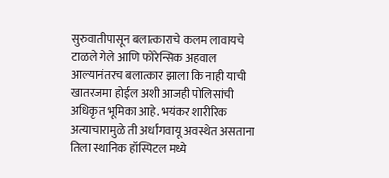सुरुवातीपासून बलात्काराचे कलम लावायचे टाळले गेले आणि फोरेन्सिक अहवाल आल्यानंतरच बलात्कार झाला कि नाही याची खातरजमा होईल अशी आजही पोलिसांची अधिकृत भूमिका आहे. भयंकर शारीरिक अत्याचारामुळे ती अर्धांगवायू अवस्थेत असताना तिला स्थानिक हॉस्पिटल मध्ये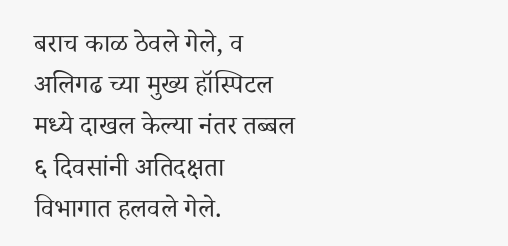बराच काळ ठेवले गेले, व अलिगढ च्या मुख्य हॉस्पिटल मध्ये दाखल केल्या नंतर तब्बल ६ दिवसांनी अतिदक्षता विभागात हलवले गेले.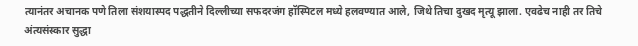त्यानंतर अचानक पणे तिला संशयास्पद पद्धतीने दिल्लीच्या सफदरजंग हॉस्पिटल मध्ये हलवण्यात आले, जिथे तिचा दुखद मृत्यू झाला. एवढेच नाही तर तिचे अंत्यसंस्कार सुद्धा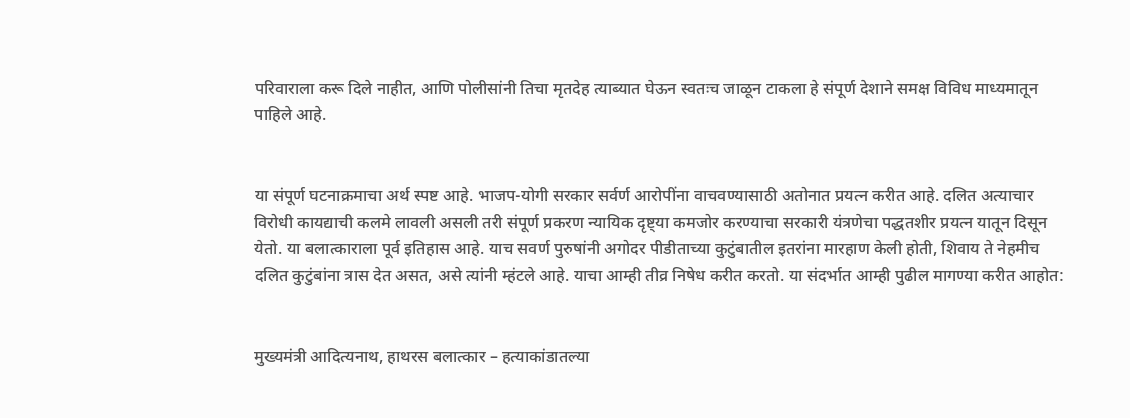परिवाराला करू दिले नाहीत, आणि पोलीसांनी तिचा मृतदेह त्याब्यात घेऊन स्वतःच जाळून टाकला हे संपूर्ण देशाने समक्ष विविध माध्यमातून पाहिले आहे.


या संपूर्ण घटनाक्रमाचा अर्थ स्पष्ट आहे. भाजप-योगी सरकार सर्वर्ण आरोपींना वाचवण्यासाठी अतोनात प्रयत्न करीत आहे. दलित अत्याचार विरोधी कायद्याची कलमे लावली असली तरी संपूर्ण प्रकरण न्यायिक दृष्ट्या कमजोर करण्याचा सरकारी यंत्रणेचा पद्धतशीर प्रयत्न यातून दिसून येतो. या बलात्काराला पूर्व इतिहास आहे. याच सवर्ण पुरुषांनी अगोदर पीडीताच्या कुटुंबातील इतरांना मारहाण केली होती, शिवाय ते नेहमीच दलित कुटुंबांना त्रास देत असत, असे त्यांनी म्हंटले आहे. याचा आम्ही तीव्र निषेध करीत करतो. या संदर्भात आम्ही पुढील मागण्या करीत आहोत:


मुख्यमंत्री आदित्यनाथ, हाथरस बलात्कार – हत्याकांडातल्या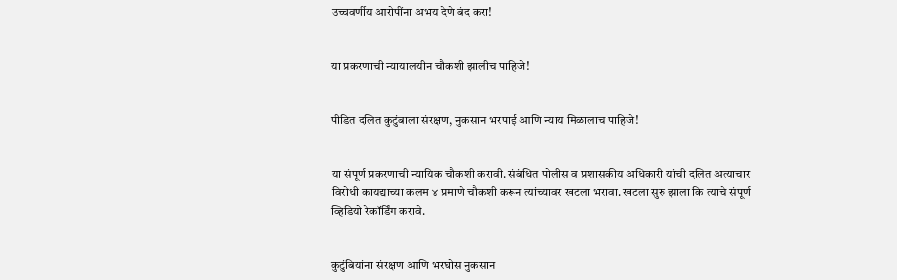उच्चवर्णीय आरोपींना अभय देणे बंद करा!


या प्रकरणाची न्यायालयीन चौकशी झालीच पाहिजे!


पीडित दलित कुटुंबाला संरक्षण, नुकसान भरपाई आणि न्याय मिळालाच पाहिजे!


या संपूर्ण प्रकरणाची न्यायिक चौकशी करावी. संबंधित पोलीस व प्रशासकीय अधिकारी यांची दलित अत्याचार विरोधी कायद्याच्या कलम ४ प्रमाणे चौकशी करून त्यांच्यावर खटला भरावा. खटला सुरु झाला कि त्याचे संपूर्ण व्हिडियो रेकॉर्डिंग करावे.


कुटुंबियांना संरक्षण आणि भरघोस नुकसान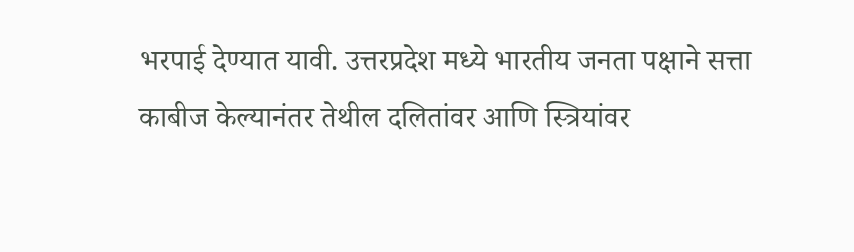भरपाई देण्यात यावी. उत्तरप्रदेश मध्ये भारतीय जनता पक्षाने सत्ता काबीज केल्यानंतर तेथील दलितांवर आणि स्त्रियांवर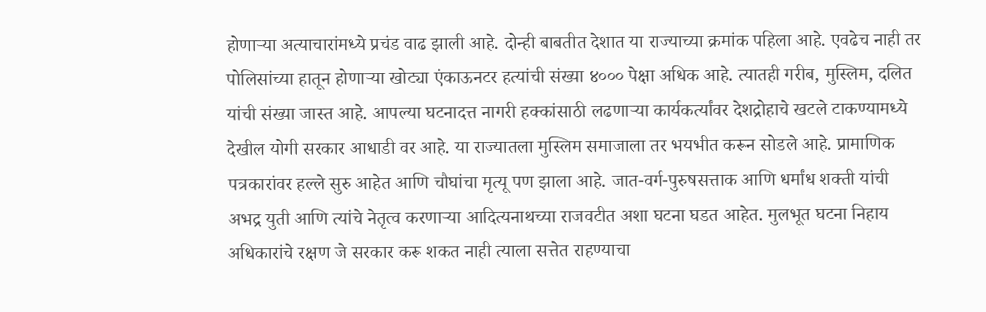होणाऱ्या अत्याचारांमध्ये प्रचंड वाढ झाली आहे. दोन्ही बाबतीत देशात या राज्याच्या क्रमांक पहिला आहे. एवढेच नाही तर पोलिसांच्या हातून होणाऱ्या खोट्या एंकाऊनटर हत्यांची संख्या ४००० पेक्षा अधिक आहे. त्यातही गरीब, मुस्लिम, दलित यांची संख्या जास्त आहे. आपल्या घटनादत्त नागरी हक्कांसाठी लढणाऱ्या कार्यकर्त्यांवर देशद्रोहाचे खटले टाकण्यामध्ये देखील योगी सरकार आधाडी वर आहे. या राज्यातला मुस्लिम समाजाला तर भयभीत करून सोडले आहे. प्रामाणिक पत्रकारांवर हल्ले सुरु आहेत आणि चौघांचा मृत्यू पण झाला आहे. जात-वर्ग-पुरुषसत्ताक आणि धर्मांध शक्ती यांची अभद्र युती आणि त्यांचे नेतृत्व करणाऱ्या आदित्यनाथच्या राजवटीत अशा घटना घडत आहेत. मुलभूत घटना निहाय अधिकारांचे रक्षण जे सरकार करू शकत नाही त्याला सत्तेत राहण्याचा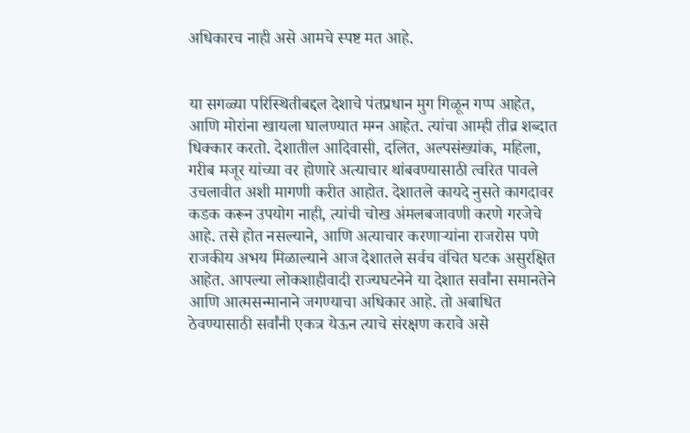अधिकारच नाही असे आमचे स्पष्ट मत आहे.


या सगळ्या परिस्थितीबद्दल देशाचे पंतप्रधान मुग गिळून गप्प आहेत, आणि मोरांना खायला घालण्यात मग्न आहेत. त्यांचा आम्ही तीव्र शब्दात धिक्कार करतो. देशातील आदिवासी, दलित, अल्पसंख्यांक, महिला, गरीब मजूर यांच्या वर होणारे अत्याचार थांबवण्यासाठी त्वरित पावले उचलावीत अशी मागणी करीत आहोत. देशातले कायदे नुसते कागदावर कडक करून उपयोग नाही, त्यांची चोख अंमलबजावणी करणे गरजेचे आहे. तसे होत नसल्याने, आणि अत्याचार करणाऱ्यांना राजरोस पणे राजकीय अभय मिळाल्याने आज देशातले सर्वच वंचित घटक असुरक्षित आहेत. आपल्या लोकशाहीवादी राज्यघटनेने या देशात सर्वांना समानतेने आणि आत्मसन्मानाने जगण्याचा अधिकार आहे. तो अबाधित ठेवण्यासाठी सर्वांनी एकत्र येऊन त्याचे संरक्षण करावे असे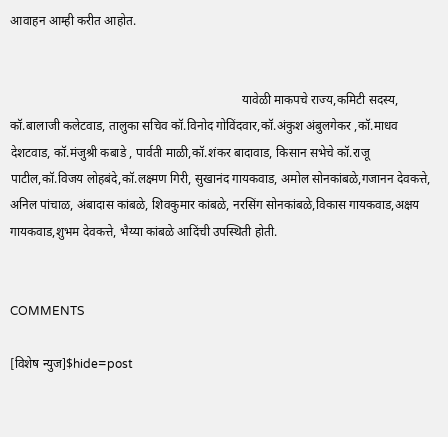आवाहन आम्ही करीत आहोत.


                                                                          यावेळी माकपचे राज्य,कमिटी सदस्य, कॉ.बालाजी कलेटवाड, तालुका सचिव कॉ.विनोद गोविंदवार,कॉ.अंकुश अंबुलगेकर ,कॉ.माधव देशटवाड, कॉ.मंजुश्री कबाडे , पार्वती माळी,कॉ.शंकर बादावाड, किसान सभेचे कॉ.राजू पाटील,कॉ.विजय लोहबंदे,कॉ.लक्ष्मण गिरी, सुखानंद गायकवाड, अमोल सोनकांबळे,गजानन देवकत्ते, अनिल पांचाळ, अंबादास कांबळे, शिवकुमार कांबळे, नरसिंग सोनकांबळे,विकास गायकवाड,अक्षय गायकवाड,शुभम देवकत्ते, भैय्या कांबळे आदिंची उपस्थिती होती.


COMMENTS

[विशेष न्युज]$hide=post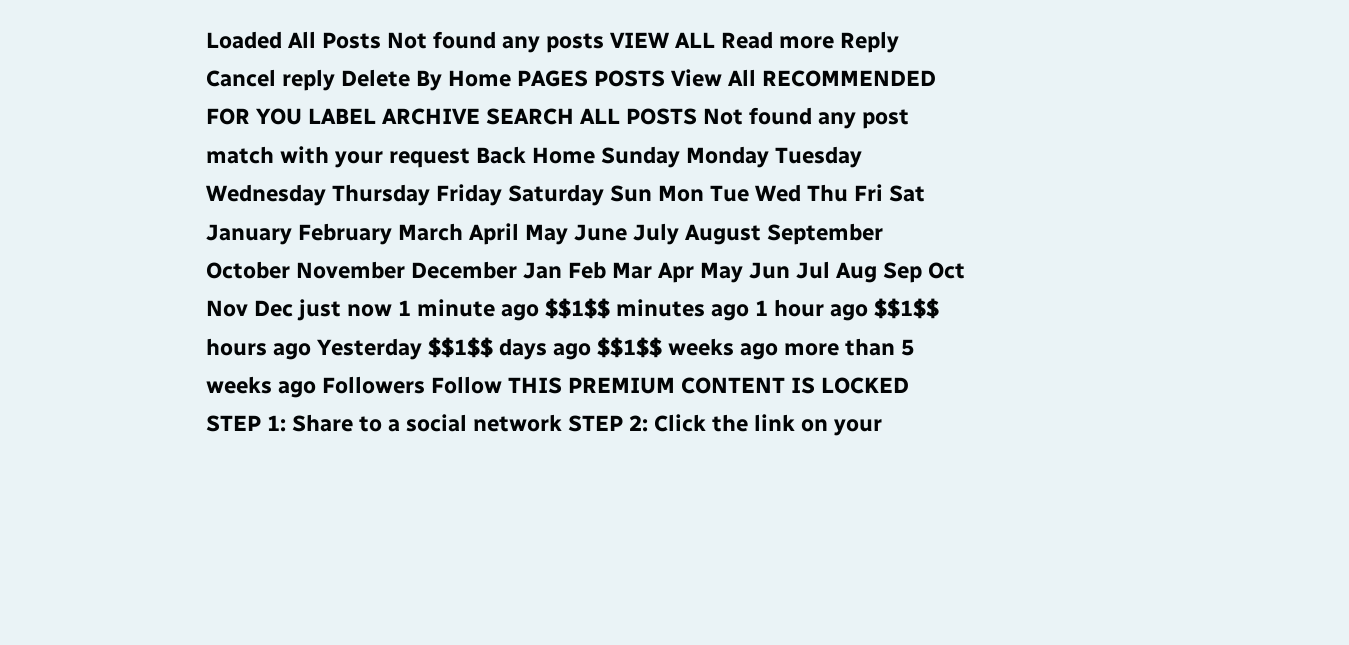Loaded All Posts Not found any posts VIEW ALL Read more Reply Cancel reply Delete By Home PAGES POSTS View All RECOMMENDED FOR YOU LABEL ARCHIVE SEARCH ALL POSTS Not found any post match with your request Back Home Sunday Monday Tuesday Wednesday Thursday Friday Saturday Sun Mon Tue Wed Thu Fri Sat January February March April May June July August September October November December Jan Feb Mar Apr May Jun Jul Aug Sep Oct Nov Dec just now 1 minute ago $$1$$ minutes ago 1 hour ago $$1$$ hours ago Yesterday $$1$$ days ago $$1$$ weeks ago more than 5 weeks ago Followers Follow THIS PREMIUM CONTENT IS LOCKED STEP 1: Share to a social network STEP 2: Click the link on your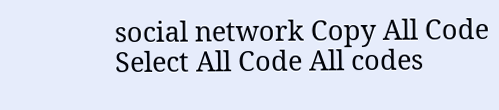social network Copy All Code Select All Code All codes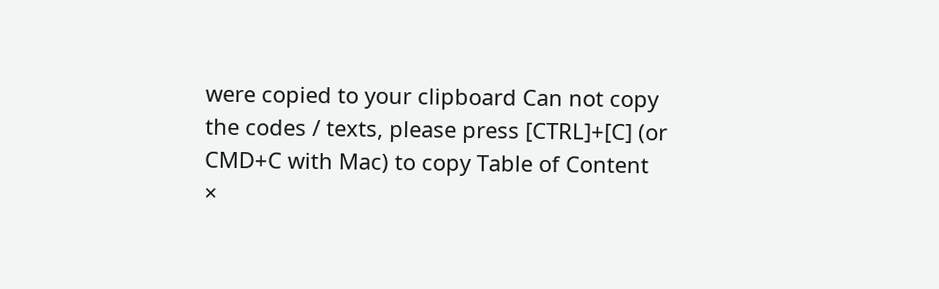were copied to your clipboard Can not copy the codes / texts, please press [CTRL]+[C] (or CMD+C with Mac) to copy Table of Content
×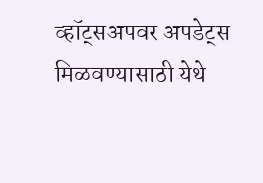व्हॉट्सअपवर अपडेट्स मिळवण्यासाठी येथे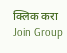क्लिक करा Join Group